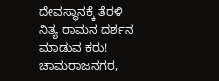ದೇವಸ್ಥಾನಕ್ಕೆ ತೆರಳಿ ನಿತ್ಯ ರಾಮನ ದರ್ಶನ ಮಾಡುವ ಕರು!
ಚಾಮರಾಜನಗರ,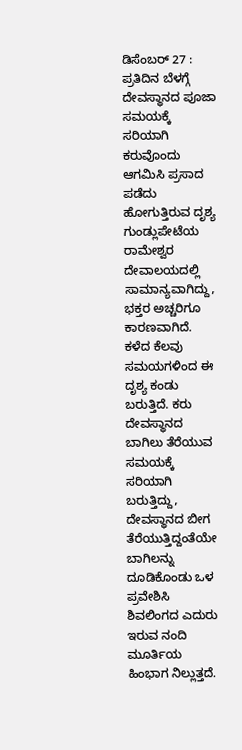ಡಿಸೆಂಬರ್ 27 : ಪ್ರತಿದಿನ ಬೆಳಗ್ಗೆ ದೇವಸ್ಥಾನದ ಪೂಜಾ ಸಮಯಕ್ಕೆ ಸರಿಯಾಗಿ ಕರುವೊಂದು ಆಗಮಿಸಿ ಪ್ರಸಾದ ಪಡೆದು ಹೋಗುತ್ತಿರುವ ದೃಶ್ಯ ಗುಂಡ್ಲುಪೇಟೆಯ ರಾಮೇಶ್ವರ ದೇವಾಲಯದಲ್ಲಿ ಸಾಮಾನ್ಯವಾಗಿದ್ದು, ಭಕ್ತರ ಅಚ್ಚರಿಗೂ ಕಾರಣವಾಗಿದೆ.
ಕಳೆದ ಕೆಲವು ಸಮಯಗಳಿಂದ ಈ ದೃಶ್ಯ ಕಂಡು ಬರುತ್ತಿದೆ. ಕರು ದೇವಸ್ಥಾನದ ಬಾಗಿಲು ತೆರೆಯುವ ಸಮಯಕ್ಕೆ ಸರಿಯಾಗಿ ಬರುತ್ತಿದ್ದು, ದೇವಸ್ಥಾನದ ಬೀಗ ತೆರೆಯುತ್ತಿದ್ದಂತೆಯೇ ಬಾಗಿಲನ್ನು ದೂಡಿಕೊಂಡು ಒಳ ಪ್ರವೇಶಿಸಿ ಶಿವಲಿಂಗದ ಎದುರು ಇರುವ ನಂದಿ ಮೂರ್ತಿಯ ಹಿಂಭಾಗ ನಿಲ್ಲುತ್ತದೆ.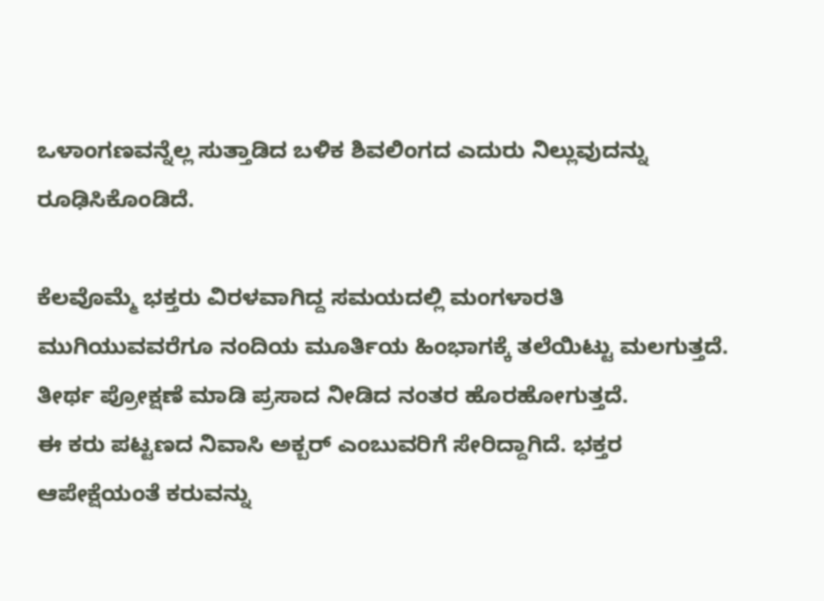ಒಳಾಂಗಣವನ್ನೆಲ್ಲ ಸುತ್ತಾಡಿದ ಬಳಿಕ ಶಿವಲಿಂಗದ ಎದುರು ನಿಲ್ಲುವುದನ್ನು ರೂಢಿಸಿಕೊಂಡಿದೆ.

ಕೆಲವೊಮ್ಮೆ ಭಕ್ತರು ವಿರಳವಾಗಿದ್ದ ಸಮಯದಲ್ಲಿ ಮಂಗಳಾರತಿ ಮುಗಿಯುವವರೆಗೂ ನಂದಿಯ ಮೂರ್ತಿಯ ಹಿಂಭಾಗಕ್ಕೆ ತಲೆಯಿಟ್ಟು ಮಲಗುತ್ತದೆ. ತೀರ್ಥ ಪ್ರೋಕ್ಷಣೆ ಮಾಡಿ ಪ್ರಸಾದ ನೀಡಿದ ನಂತರ ಹೊರಹೋಗುತ್ತದೆ.
ಈ ಕರು ಪಟ್ಟಣದ ನಿವಾಸಿ ಅಕ್ಬರ್ ಎಂಬುವರಿಗೆ ಸೇರಿದ್ದಾಗಿದೆ. ಭಕ್ತರ ಆಪೇಕ್ಷೆಯಂತೆ ಕರುವನ್ನು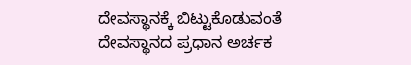ದೇವಸ್ಥಾನಕ್ಕೆ ಬಿಟ್ಟುಕೊಡುವಂತೆ ದೇವಸ್ಥಾನದ ಪ್ರಧಾನ ಅರ್ಚಕ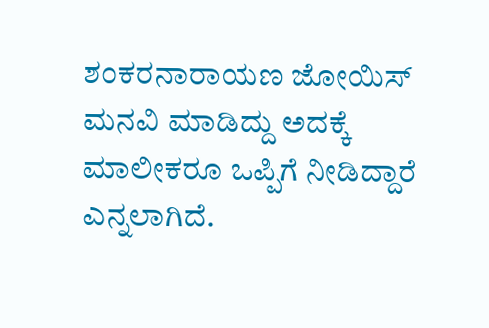ಶಂಕರನಾರಾಯಣ ಜೋಯಿಸ್ ಮನವಿ ಮಾಡಿದ್ದು ಅದಕ್ಕೆ ಮಾಲೀಕರೂ ಒಪ್ಪಿಗೆ ನೀಡಿದ್ದಾರೆ ಎನ್ನಲಾಗಿದೆ.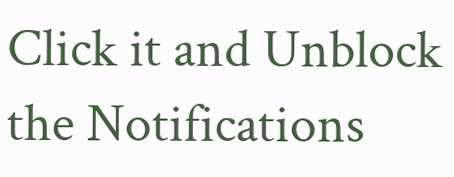Click it and Unblock the Notifications